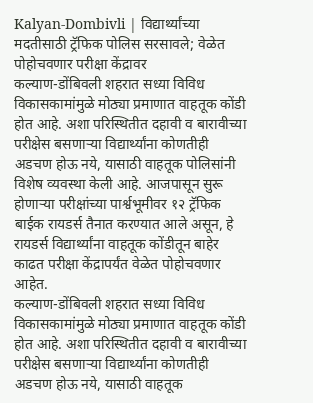Kalyan-Dombivli | विद्यार्थ्यांच्या मदतीसाठी ट्रॅफिक पोलिस सरसावले; वेळेत पोहोचवणार परीक्षा केंद्रावर
कल्याण-डोंबिवली शहरात सध्या विविध विकासकामांमुळे मोठ्या प्रमाणात वाहतूक कोंडी होत आहे. अशा परिस्थितीत दहावी व बारावीच्या परीक्षेस बसणाऱ्या विद्यार्थ्यांना कोणतीही अडचण होऊ नये, यासाठी वाहतूक पोलिसांनी विशेष व्यवस्था केली आहे. आजपासून सुरू होणाऱ्या परीक्षांच्या पार्श्वभूमीवर १२ ट्रॅफिक बाईक रायडर्स तैनात करण्यात आले असून, हे रायडर्स विद्यार्थ्यांना वाहतूक कोंडीतून बाहेर काढत परीक्षा केंद्रापर्यंत वेळेत पोहोचवणार आहेत.
कल्याण-डोंबिवली शहरात सध्या विविध विकासकामांमुळे मोठ्या प्रमाणात वाहतूक कोंडी होत आहे. अशा परिस्थितीत दहावी व बारावीच्या परीक्षेस बसणाऱ्या विद्यार्थ्यांना कोणतीही अडचण होऊ नये, यासाठी वाहतूक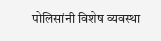पोलिसांनी विशेष व्यवस्था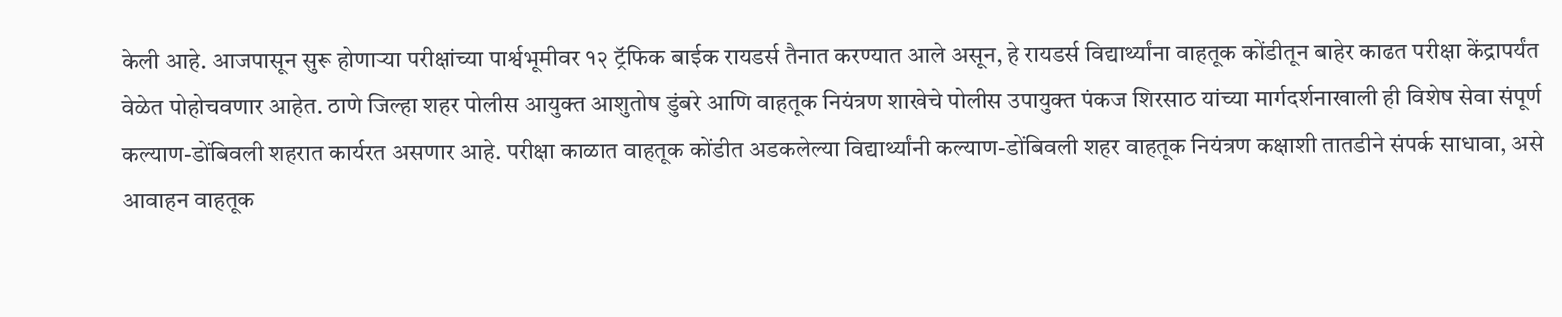केली आहे. आजपासून सुरू होणाऱ्या परीक्षांच्या पार्श्वभूमीवर १२ ट्रॅफिक बाईक रायडर्स तैनात करण्यात आले असून, हे रायडर्स विद्यार्थ्यांना वाहतूक कोंडीतून बाहेर काढत परीक्षा केंद्रापर्यंत वेळेत पोहोचवणार आहेत. ठाणे जिल्हा शहर पोलीस आयुक्त आशुतोष डुंबरे आणि वाहतूक नियंत्रण शाखेचे पोलीस उपायुक्त पंकज शिरसाठ यांच्या मार्गदर्शनाखाली ही विशेष सेवा संपूर्ण कल्याण-डोंबिवली शहरात कार्यरत असणार आहे. परीक्षा काळात वाहतूक कोंडीत अडकलेल्या विद्यार्थ्यांनी कल्याण-डोंबिवली शहर वाहतूक नियंत्रण कक्षाशी तातडीने संपर्क साधावा, असे आवाहन वाहतूक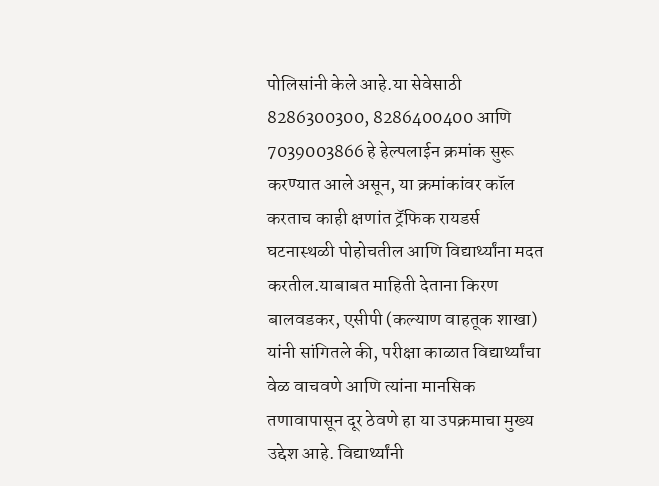पोलिसांनी केले आहे.या सेवेसाठी 8286300300, 8286400400 आणि 7039003866 हे हेल्पलाईन क्रमांक सुरू करण्यात आले असून, या क्रमांकांवर कॉल करताच काही क्षणांत ट्रॅफिक रायडर्स घटनास्थळी पोहोचतील आणि विद्यार्थ्यांना मदत करतील.याबाबत माहिती देताना किरण बालवडकर, एसीपी (कल्याण वाहतूक शाखा) यांनी सांगितले की, परीक्षा काळात विद्यार्थ्यांचा वेळ वाचवणे आणि त्यांना मानसिक तणावापासून दूर ठेवणे हा या उपक्रमाचा मुख्य उद्देश आहे. विद्यार्थ्यांनी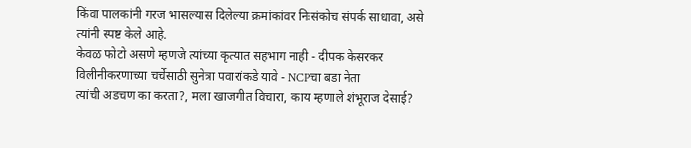किंवा पालकांनी गरज भासल्यास दिलेल्या क्रमांकांवर निःसंकोच संपर्क साधावा, असे त्यांनी स्पष्ट केले आहे.
केवळ फोटो असणे म्हणजे त्यांच्या कृत्यात सहभाग नाही - दीपक केसरकर
विलीनीकरणाच्या चर्चेसाठी सुनेत्रा पवारांकडे यावे - NCPचा बडा नेता
त्यांची अडचण का करता?, मला खाजगीत विचारा, काय म्हणाले शंभूराज देसाई?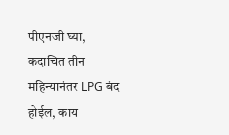पीएनजी घ्या, कदाचित तीन महिन्यानंतर LPG बंद होईल, काय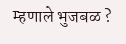म्हणाले भुजबळ ?